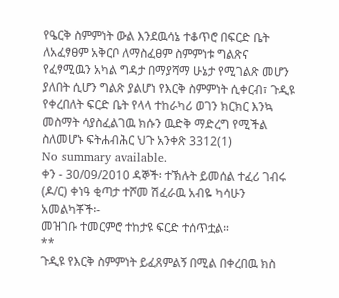የዔርቅ ስምምነት ውል እንደዉሳኔ ተቆጥሮ በፍርድ ቤት ለአፈፃፀም አቅርቦ ለማስፈፀም ስምምነቱ ግልጽና የፈፃሚዉን አካል ግዳታ በማያሻማ ሁኔታ የሚገልጽ መሆን ያለበት ሲሆን ግልጽ ያልሆነ የእርቅ ስምምነት ሲቀርብ፣ ጉዲዩ የቀረበለት ፍርድ ቤት የላላ ተከራካሪ ወገን ክርክር እንኳ መስማት ሳያስፈልገዉ ክሱን ዉድቅ ማድረግ የሚችል ስለመሆኑ ፍትሐብሕር ህጉ አንቀጽ 3312(1)
No summary available.
ቀን - 30/09/2010 ዳኞች፡ ተኽሉት ይመሰል ተፈሪ ገብሩ (ዶ/ር) ቀነዓ ቂጣታ ተሾመ ሽፈራዉ አብዬ ካሳሁን አመልካቾች፡-
መዝገቡ ተመርምሮ ተከታዩ ፍርድ ተሰጥቷል።
**
ጉዲዩ የእርቅ ስምምነት ይፈጸምልኝ በሚል በቀረበዉ ክስ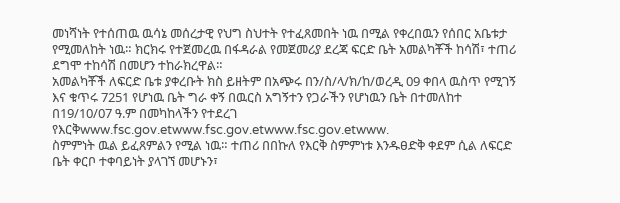መነሻነት የተሰጠዉ ዉሳኔ መሰረታዊ የህግ ስህተት የተፈጸመበት ነዉ በሚል የቀረበዉን የሰበር አቤቱታ የሚመለከት ነዉ። ክርክሩ የተጀመረዉ በፋዳራል የመጀመሪያ ደረጃ ፍርድ ቤት አመልካቾች ከሳሽ፣ ተጠሪ ደግሞ ተከሳሽ በመሆን ተከራክረዋል።
አመልካቾች ለፍርድ ቤቱ ያቀረቡት ክስ ይዘትም በአጭሩ በን/ስ/ላ/ክ/ከ/ወረዲ 09 ቀበላ ዉስጥ የሚገኝ እና ቁጥሩ 7251 የሆነዉ ቤት ግራ ቀኝ በዉርስ አግኝተን የጋራችን የሆነዉን ቤት በተመለከተ በ19/10/07 ዓ.ም በመካከላችን የተደረገ የእርቅwww.fsc.gov.etwww.fsc.gov.etwww.fsc.gov.etwww.
ስምምነት ዉል ይፈጸምልን የሚል ነዉ። ተጠሪ በበኩለ የእርቅ ስምምነቱ እንዱፀድቅ ቀደም ሲል ለፍርድ ቤት ቀርቦ ተቀባይነት ያላገኘ መሆኑን፣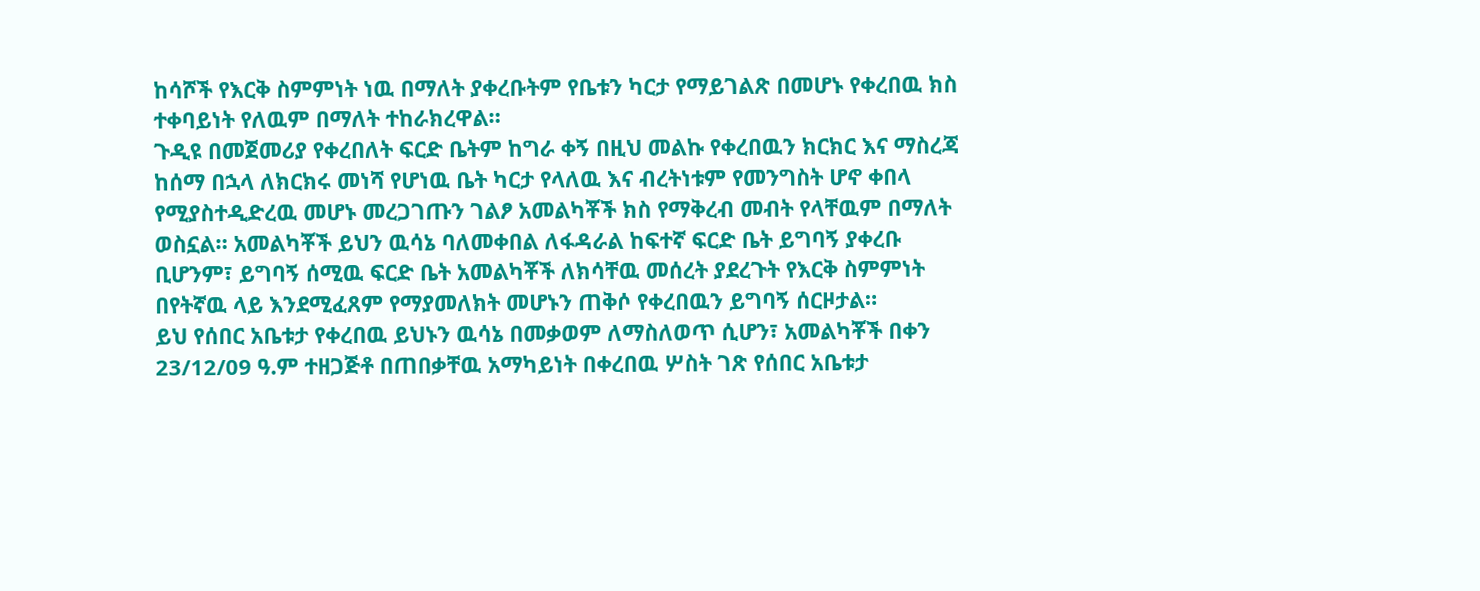ከሳሾች የእርቅ ስምምነት ነዉ በማለት ያቀረቡትም የቤቱን ካርታ የማይገልጽ በመሆኑ የቀረበዉ ክስ ተቀባይነት የለዉም በማለት ተከራክረዋል።
ጉዲዩ በመጀመሪያ የቀረበለት ፍርድ ቤትም ከግራ ቀኝ በዚህ መልኩ የቀረበዉን ክርክር እና ማስረጃ ከሰማ በኋላ ለክርክሩ መነሻ የሆነዉ ቤት ካርታ የላለዉ እና ብረትነቱም የመንግስት ሆኖ ቀበላ የሚያስተዲድረዉ መሆኑ መረጋገጡን ገልፆ አመልካቾች ክስ የማቅረብ መብት የላቸዉም በማለት ወስኗል። አመልካቾች ይህን ዉሳኔ ባለመቀበል ለፋዳራል ከፍተኛ ፍርድ ቤት ይግባኝ ያቀረቡ ቢሆንም፣ ይግባኝ ሰሚዉ ፍርድ ቤት አመልካቾች ለክሳቸዉ መሰረት ያደረጉት የእርቅ ስምምነት በየትኛዉ ላይ እንደሚፈጸም የማያመለክት መሆኑን ጠቅሶ የቀረበዉን ይግባኝ ሰርዞታል።
ይህ የሰበር አቤቱታ የቀረበዉ ይህኑን ዉሳኔ በመቃወም ለማስለወጥ ሲሆን፣ አመልካቾች በቀን 23/12/09 ዓ.ም ተዘጋጅቶ በጠበቃቸዉ አማካይነት በቀረበዉ ሦስት ገጽ የሰበር አቤቱታ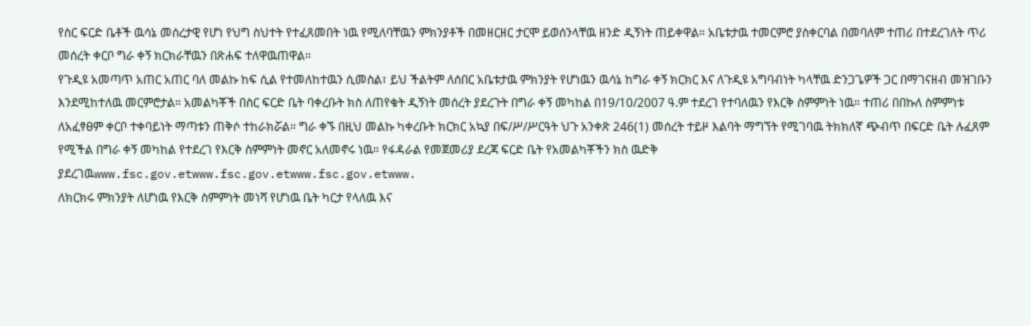የስር ፍርድ ቤቶች ዉሳኔ መሰረታዊ የሆነ የህግ ስህተት የተፈጸመበት ነዉ የሚለባቸዉን ምክንያቶች በመዘርዘር ታርሞ ይወሰንላቸዉ ዘንድ ዲኝነት ጠይቀዋል። አቤቱታዉ ተመርምሮ ያስቀርባል በመባለም ተጠሪ በተደረገለት ጥሪ መሰረት ቀርቦ ግራ ቀኝ ክርክራቸዉን በጽሐፍ ተለዋዉጠዋል።
የጉዲዩ አመጣጥ አጠር አጠር ባለ መልኩ ከፍ ሲል የተመለከተዉን ሲመስል፣ ይህ ችልትም ለሰበር አቤቱታዉ ምክንያት የሆነዉን ዉሳኔ ከግራ ቀኝ ክርክር እና ለጉዲዩ አግባብነት ካላቸዉ ድንጋጌዎች ጋር በማገናዘብ መዝገቡን እንደሚከተለዉ መርምሮታል። አመልካቾች በስር ፍርድ ቤት ባቀረቡት ክስ ለጠየቁት ዲኝነት መሰረት ያደረጉት በግራ ቀኝ መካከል በ19/10/2007 ዓ.ም ተደረገ የተባለዉን የእርቅ ስምምነት ነዉ። ተጠሪ በበኩለ ስምምነቱ ለአፈፃፀም ቀርቦ ተቀባይነት ማጣቱን ጠቅሶ ተከራክሯል። ግራ ቀኙ በዚህ መልኩ ካቀረቡት ክርክር አኳያ በፍ/ሥ/ሥርዓት ህጉ አንቀጽ 246(1) መሰረት ተይዞ እልባት ማግኘት የሚገባዉ ትክክለኛ ጭብጥ በፍርድ ቤት ሉፈጸም የሚችል በግራ ቀኝ መካከል የተደረገ የእርቅ ስምምነት መኖር አለመኖሩ ነዉ። የፋዳራል የመጀመሪያ ደረጃ ፍርድ ቤት የአመልካቾችን ክስ ዉድቅ ያደረገዉwww.fsc.gov.etwww.fsc.gov.etwww.fsc.gov.etwww.
ለክርክሩ ምክንያት ለሆነዉ የእርቅ ስምምነት መነሻ የሆነዉ ቤት ካርታ የላለዉ እና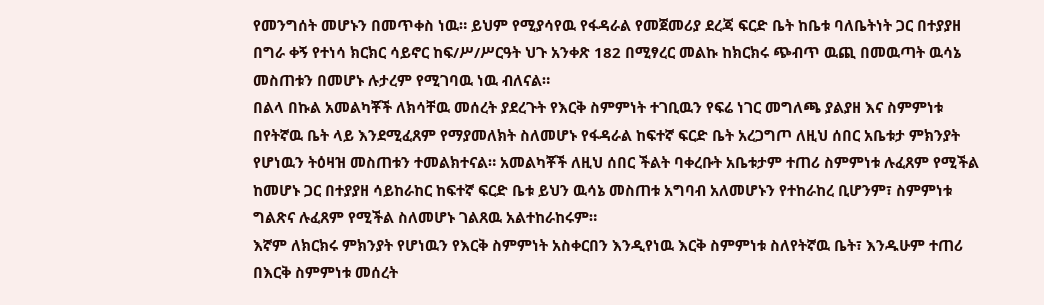የመንግሰት መሆኑን በመጥቀስ ነዉ። ይህም የሚያሳየዉ የፋዳራል የመጀመሪያ ደረጃ ፍርድ ቤት ከቤቱ ባለቤትነት ጋር በተያያዘ በግራ ቀኝ የተነሳ ክርክር ሳይኖር ከፍ/ሥ/ሥርዓት ህጉ አንቀጽ 182 በሚፃረር መልኩ ከክርክሩ ጭብጥ ዉጪ በመዉጣት ዉሳኔ መስጠቱን በመሆኑ ሉታረም የሚገባዉ ነዉ ብለናል።
በልላ በኩል አመልካቾች ለክሳቸዉ መሰረት ያደረጉት የእርቅ ስምምነት ተገቢዉን የፍሬ ነገር መግለጫ ያልያዘ እና ስምምነቱ በየትኛዉ ቤት ላይ እንደሚፈጸም የማያመለክት ስለመሆኑ የፋዳራል ከፍተኛ ፍርድ ቤት አረጋግጦ ለዚህ ሰበር አቤቱታ ምክንያት የሆነዉን ትዕዛዝ መስጠቱን ተመልክተናል። አመልካቾች ለዚህ ሰበር ችልት ባቀረቡት አቤቱታም ተጠሪ ስምምነቱ ሉፈጸም የሚችል ከመሆኑ ጋር በተያያዘ ሳይከራከር ከፍተኛ ፍርድ ቤቱ ይህን ዉሳኔ መስጠቱ አግባብ አለመሆኑን የተከራከረ ቢሆንም፣ ስምምነቱ ግልጽና ሉፈጸም የሚችል ስለመሆኑ ገልጸዉ አልተከራከሩም።
እኛም ለክርክሩ ምክንያት የሆነዉን የእርቅ ስምምነት አስቀርበን እንዲየነዉ እርቅ ስምምነቱ ስለየትኛዉ ቤት፣ እንዱሁም ተጠሪ በእርቅ ስምምነቱ መሰረት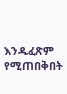እንዱፈጽም የሚጠበቅበት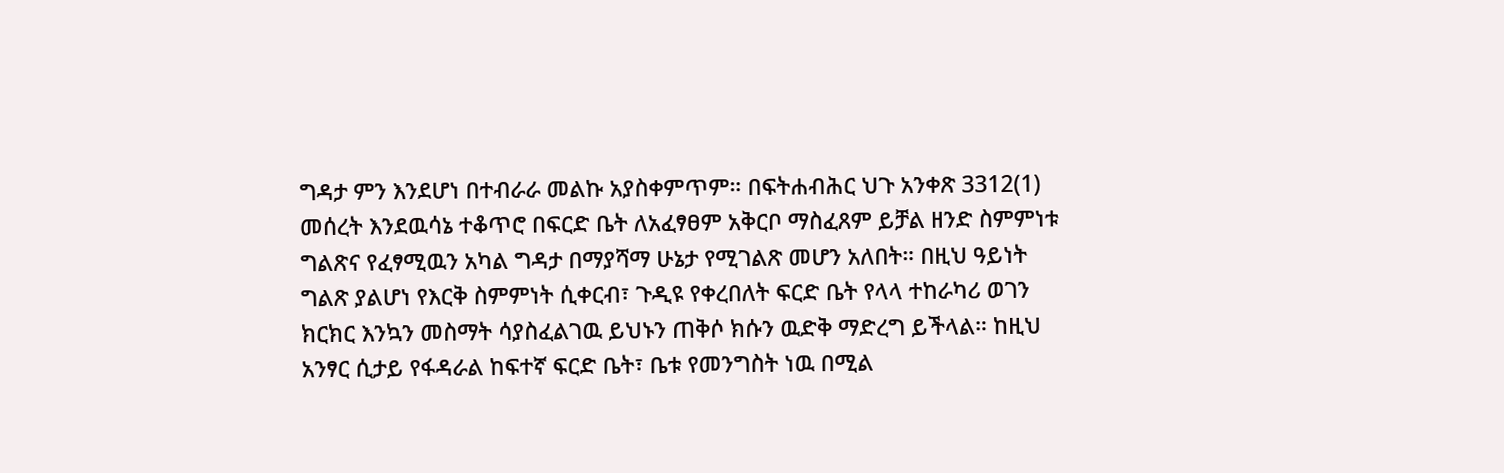ግዳታ ምን እንደሆነ በተብራራ መልኩ አያስቀምጥም። በፍትሐብሕር ህጉ አንቀጽ 3312(1) መሰረት እንደዉሳኔ ተቆጥሮ በፍርድ ቤት ለአፈፃፀም አቅርቦ ማስፈጸም ይቻል ዘንድ ስምምነቱ ግልጽና የፈፃሚዉን አካል ግዳታ በማያሻማ ሁኔታ የሚገልጽ መሆን አለበት። በዚህ ዓይነት ግልጽ ያልሆነ የእርቅ ስምምነት ሲቀርብ፣ ጉዲዩ የቀረበለት ፍርድ ቤት የላላ ተከራካሪ ወገን ክርክር እንኳን መስማት ሳያስፈልገዉ ይህኑን ጠቅሶ ክሱን ዉድቅ ማድረግ ይችላል። ከዚህ አንፃር ሲታይ የፋዳራል ከፍተኛ ፍርድ ቤት፣ ቤቱ የመንግስት ነዉ በሚል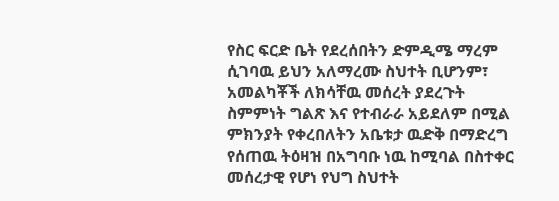የስር ፍርድ ቤት የደረሰበትን ድምዲሜ ማረም ሲገባዉ ይህን አለማረሙ ስህተት ቢሆንም፣ አመልካቾች ለክሳቸዉ መሰረት ያደረጉት ስምምነት ግልጽ እና የተብራራ አይደለም በሚል ምክንያት የቀረበለትን አቤቱታ ዉድቅ በማድረግ የሰጠዉ ትዕዛዝ በአግባቡ ነዉ ከሚባል በስተቀር መሰረታዊ የሆነ የህግ ስህተት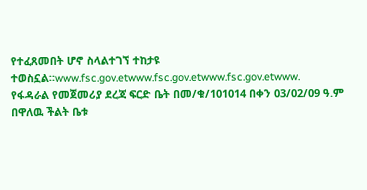የተፈጸመበት ሆኖ ስላልተገኘ ተከታዩ ተወስኗል።www.fsc.gov.etwww.fsc.gov.etwww.fsc.gov.etwww.
የፋዳራል የመጀመሪያ ደረጃ ፍርድ ቤት በመ/ቁ/101014 በቀን 03/02/09 ዓ.ም በዋለዉ ችልት ቤቱ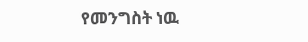የመንግስት ነዉ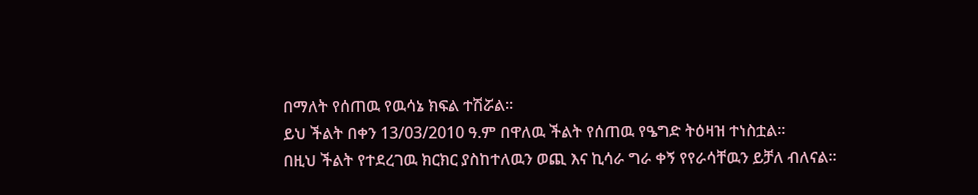በማለት የሰጠዉ የዉሳኔ ክፍል ተሽሯል።
ይህ ችልት በቀን 13/03/2010 ዓ.ም በዋለዉ ችልት የሰጠዉ የዔግድ ትዕዛዝ ተነስቷል።
በዚህ ችልት የተደረገዉ ክርክር ያስከተለዉን ወጪ እና ኪሳራ ግራ ቀኝ የየራሳቸዉን ይቻለ ብለናል።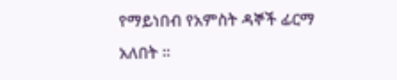የማይነበብ የአምስት ዳኞች ፊርማ አለበት ።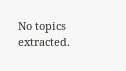No topics extracted.